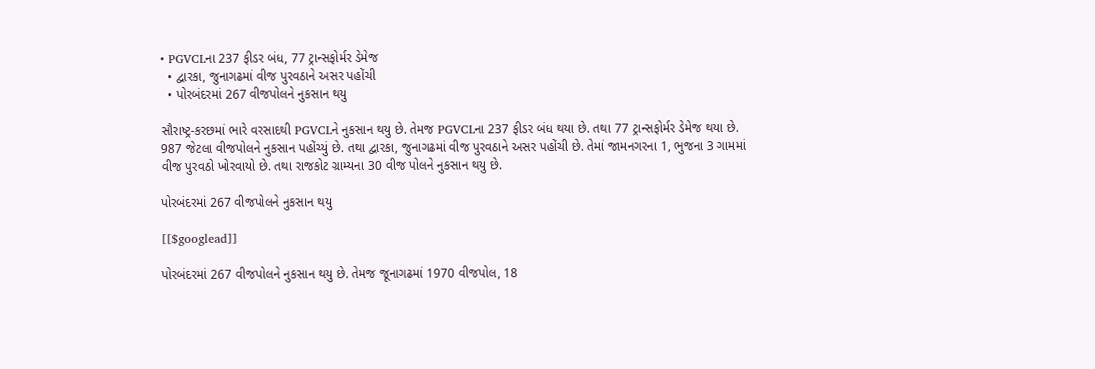• PGVCLના 237 ફીડર બંધ, 77 ટ્રાન્સફોર્મર ડેમેજ
  • દ્વારકા, જુનાગઢમાં વીજ પુરવઠાને અસર પહોંચી
  • પોરબંદરમાં 267 વીજપોલને નુકસાન થયુ

સૌરાષ્ટ્ર-કરછમાં ભારે વરસાદથી PGVCLને નુકસાન થયુ છે. તેમજ PGVCLના 237 ફીડર બંધ થયા છે. તથા 77 ટ્રાન્સફોર્મર ડેમેજ થયા છે. 987 જેટલા વીજપોલને નુકસાન પહોંચ્યું છે. તથા દ્વારકા, જુનાગઢમાં વીજ પુરવઠાને અસર પહોંચી છે. તેમાં જામનગરના 1, ભુજના 3 ગામમાં વીજ પુરવઠો ખોરવાયો છે. તથા રાજકોટ ગ્રામ્યના 30 વીજ પોલને નુકસાન થયુ છે.

પોરબંદરમાં 267 વીજપોલને નુકસાન થયુ

[[$googlead]]

પોરબંદરમાં 267 વીજપોલને નુકસાન થયુ છે. તેમજ જૂનાગઢમાં 1970 વીજપોલ, 18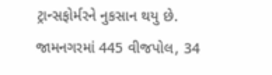ટ્રાન્સફોર્મરને નુકસાન થયુ છે. જામનગરમાં 445 વીજપોલ, 34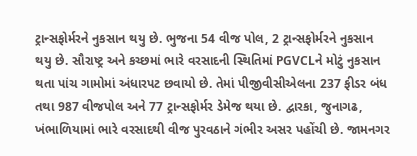ટ્રાન્સફોર્મરને નુકસાન થયુ છે. ભુજના 54 વીજ પોલ, 2 ટ્રાન્સફોર્મરને નુકસાન થયુ છે. સૌરાષ્ટ્ર અને કચ્છમાં ભારે વરસાદની સ્થિતિમાં PGVCLને મોટું નુકસાન થતા પાંચ ગામોમાં અંધારપટ છવાયો છે. તેમાં પીજીવીસીએલના 237 ફીડર બંધ તથા 987 વીજપોલ અને 77 ટ્રાન્સફોર્મર ડેમેજ થયા છે. દ્વારકા, જુનાગઢ, ખંભાળિયામાં ભારે વરસાદથી વીજ પુરવઠાને ગંભીર અસર પહોંચી છે. જામનગર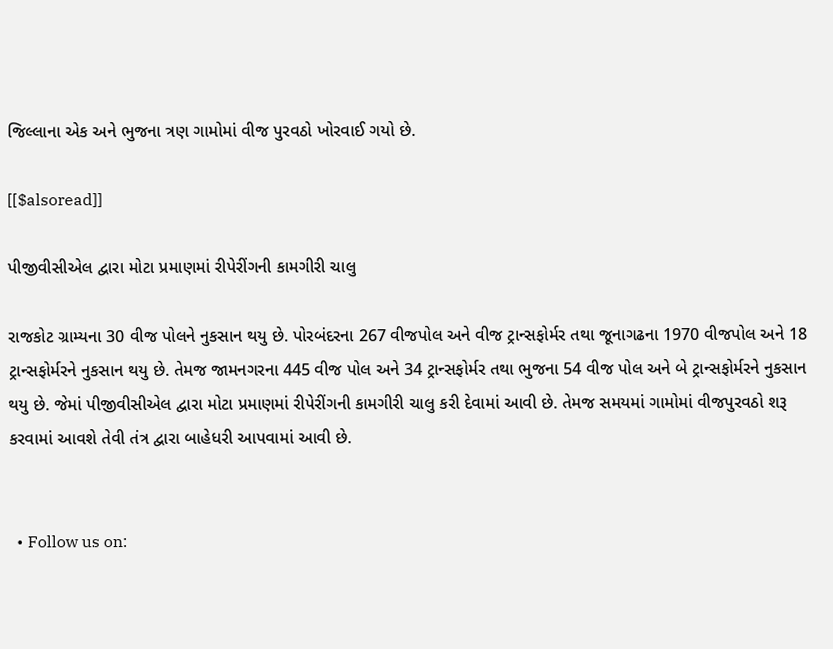જિલ્લાના એક અને ભુજના ત્રણ ગામોમાં વીજ પુરવઠો ખોરવાઈ ગયો છે.

[[$alsoread]]

પીજીવીસીએલ દ્વારા મોટા પ્રમાણમાં રીપેરીંગની કામગીરી ચાલુ

રાજકોટ ગ્રામ્યના 30 વીજ પોલને નુકસાન થયુ છે. પોરબંદરના 267 વીજપોલ અને વીજ ટ્રાન્સફોર્મર તથા જૂનાગઢના 1970 વીજપોલ અને 18 ટ્રાન્સફોર્મરને નુકસાન થયુ છે. તેમજ જામનગરના 445 વીજ પોલ અને 34 ટ્રાન્સફોર્મર તથા ભુજના 54 વીજ પોલ અને બે ટ્રાન્સફોર્મરને નુકસાન થયુ છે. જેમાં પીજીવીસીએલ દ્વારા મોટા પ્રમાણમાં રીપેરીંગની કામગીરી ચાલુ કરી દેવામાં આવી છે. તેમજ સમયમાં ગામોમાં વીજપુરવઠો શરૂ કરવામાં આવશે તેવી તંત્ર દ્વારા બાહેધરી આપવામાં આવી છે.


  • Follow us on: